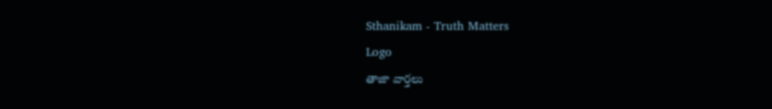Sthanikam - Truth Matters
Logo
తాజా వార్తలు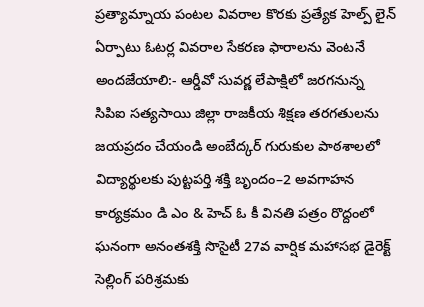ప్రత్యామ్నాయ పంటల వివరాల కొరకు ప్రత్యేక హెల్ప్ లైన్ ఏర్పాటు ఓటర్ల వివరాల సేకరణ ఫారాలను వెంటనే అందజేయాలి:- ఆర్డీవో సువర్ణ లేపాక్షిలో జరగనున్న సిపిఐ సత్యసాయి జిల్లా రాజకీయ శిక్షణ తరగతులను జయప్రదం చేయండి అంబేద్కర్ గురుకుల పాఠశాలలో విద్యార్థులకు పుట్టపర్తి శక్తి బృందం–2 అవగాహన కార్యక్రమం డి ఎం & హెచ్ ఓ కీ వినతి పత్రం రొద్దంలో ఘనంగా అనంతశక్తి సొసైటీ 27వ వార్షిక మహాసభ డైరెక్ట్ సెల్లింగ్ పరిశ్రమకు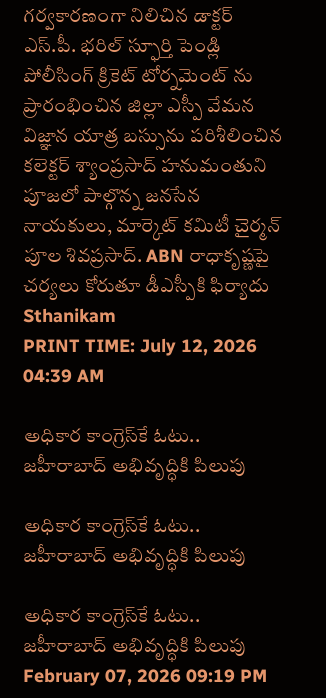గర్వకారణంగా నిలిచిన డాక్టర్ ఎస్.పీ. భరిల్ స్ఫూర్తి పెండ్లి పోలీసింగ్ క్రికెట్ టోర్నమెంట్ ను ప్రారంభించిన జిల్లా ఎస్పీ వేమన విజ్ఞాన యాత్ర బస్సును పరిశీలించిన కలెక్టర్ శ్యాంప్రసాద్ హనుమంతుని పూజలో పాల్గొన్న జనసేన నాయకులు, మార్కెట్ కమిటీ చైర్మన్ పూల శివప్రసాద్. ABN రాధాకృష్ణపై చర్యలు కోరుతూ డీఎస్పీకి ఫిర్యాదు
Sthanikam
PRINT TIME: July 12, 2026 04:39 AM

అధికార కాంగ్రెస్‌కే ఓటు.. జహీరాబాద్ అభివృద్ధికి పిలుపు

అధికార కాంగ్రెస్‌కే ఓటు.. జహీరాబాద్ అభివృద్ధికి పిలుపు

అధికార కాంగ్రెస్‌కే ఓటు.. జహీరాబాద్ అభివృద్ధికి పిలుపు
February 07, 2026 09:19 PM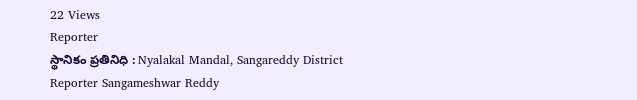22 Views
Reporter
స్థానికం ప్రతినిధి : Nyalakal Mandal, Sangareddy District
Reporter Sangameshwar Reddy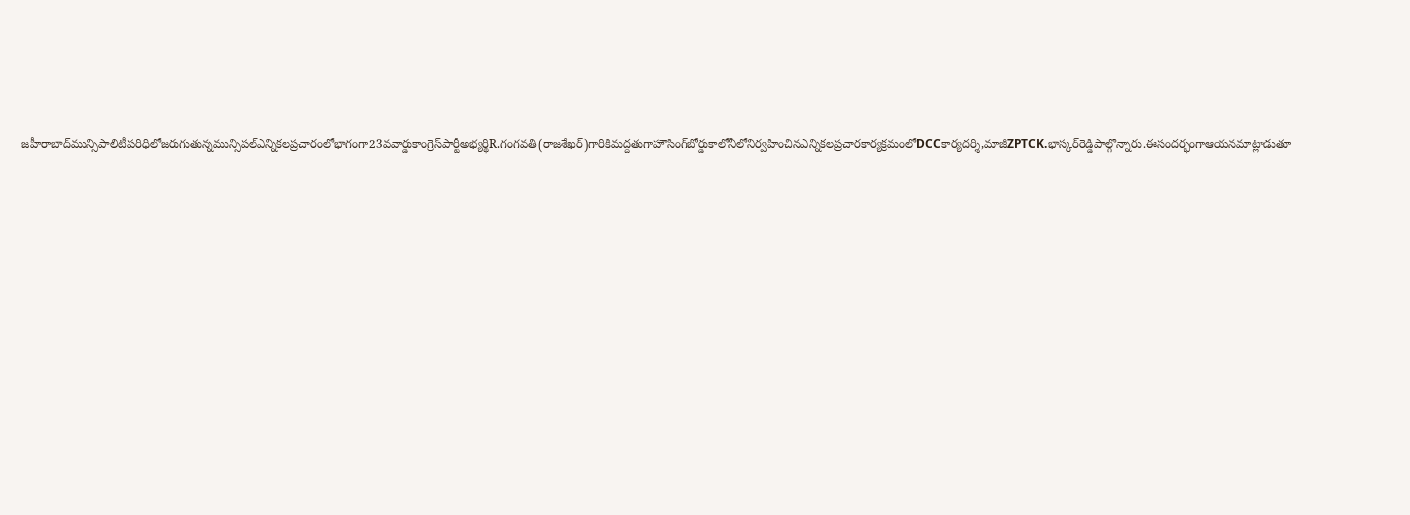జహీరాబాద్‌మున్సిపాలిటీపరిధిలోజరుగుతున్నమున్సిపల్ఎన్నికలప్రచారంలోభాగంగా23వవార్డుకాంగ్రెస్‌పార్టీఅభ్యర్థిR.గంగవతి(రాజశేఖర్)గారికిమద్దతుగాహౌసింగ్‌బోర్డుకాలోనీలోనిర్వహించినఎన్నికలప్రచారకార్యక్రమంలోDCCకార్యదర్శి,మాజీZPTCK.భాస్కర్‌రెడ్డిపాల్గొన్నారు.ఈసందర్భంగాఆయనమాట్లాడుతూ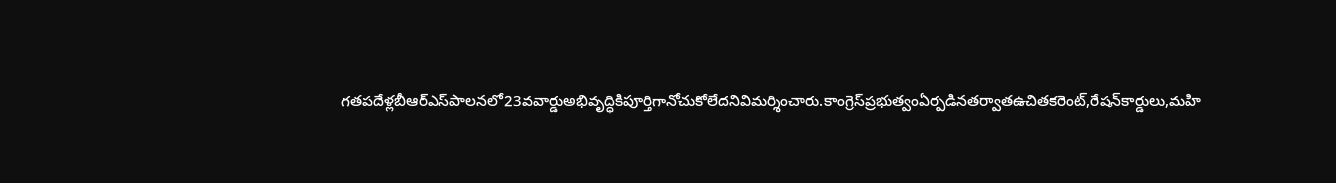గతపదేళ్లబీఆర్‌ఎస్‌పాలనలో23వవార్డుఅభివృద్ధికిపూర్తిగానోచుకోలేదనివిమర్శించారు.కాంగ్రెస్‌ప్రభుత్వంఏర్పడినతర్వాతఉచితకరెంట్,రేషన్‌కార్డులు,మహి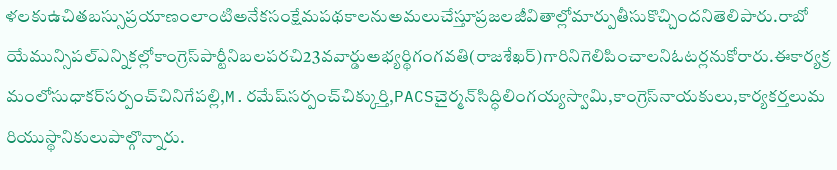ళలకుఉచితబస్సుప్రయాణంలాంటిఅనేకసంక్షేమపథకాలనుఅమలుచేస్తూప్రజలజీవితాల్లోమార్పుతీసుకొచ్చిందనితెలిపారు.రాబోయేమున్సిపల్ఎన్నికల్లోకాంగ్రెస్‌పార్టీనిబలపరచి23వవార్డుఅభ్యర్థిగంగవతి(రాజశేఖర్)గారినిగెలిపించాలనిఓటర్లనుకోరారు.ఈకార్యక్రమంలోసుధాకర్‌సర్పంచ్‌చినిగేపల్లి,M.రమేష్‌సర్పంచ్‌చిక్కుర్తి,PACSచైర్మన్‌సిద్ధిలింగయ్యస్వామి,కాంగ్రెస్‌నాయకులు,కార్యకర్తలుమరియుస్థానికులుపాల్గొన్నారు.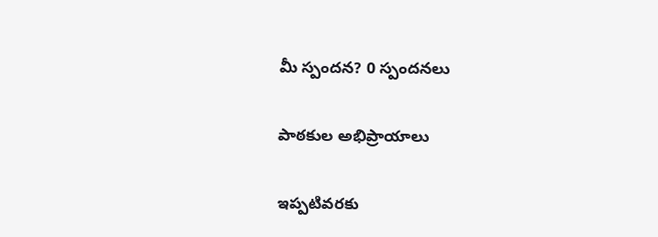మీ స్పందన? 0 స్పందనలు

పాఠకుల అభిప్రాయాలు

ఇప్పటివరకు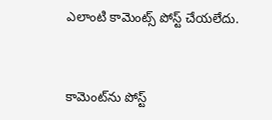ఎలాంటి కామెంట్స్ పోస్ట్ చేయలేదు.


కామెంట్‌ను పోస్ట్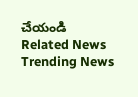చేయండి
Related News
Trending News